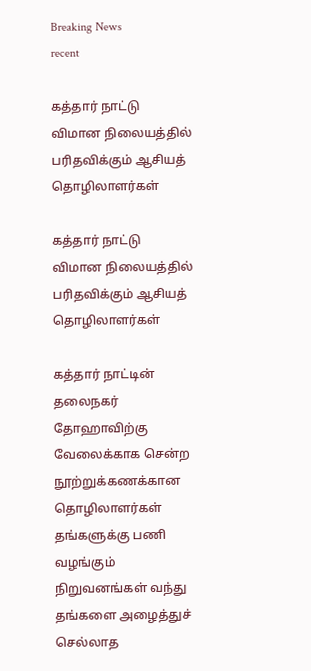Breaking News
recent

க‌த்தார் நாட்டு விமான‌ நிலைய‌த்தில் ப‌ரித‌விக்கும் ஆசிய‌த் தொழிலாள‌ர்க‌ள்

க‌த்தார் நாட்டு விமான‌ நிலைய‌த்தில் ப‌ரித‌விக்கும் ஆசிய‌த் தொழிலாள‌ர்க‌ள்

க‌த்தார் நாட்டின் த‌லைந‌க‌ர் தோஹாவிற்கு வேலைக்காக‌ சென்ற‌ நூற்றுக்க‌ண‌க்கான‌ தொழிலாள‌ர்க‌ள் த‌ங்க‌ளுக்கு ப‌ணி வ‌ழ‌ங்கும் நிறுவ‌ன‌ங்க‌ள் வ‌ந்து த‌ங்க‌ளை அழைத்துச் செல்லாத‌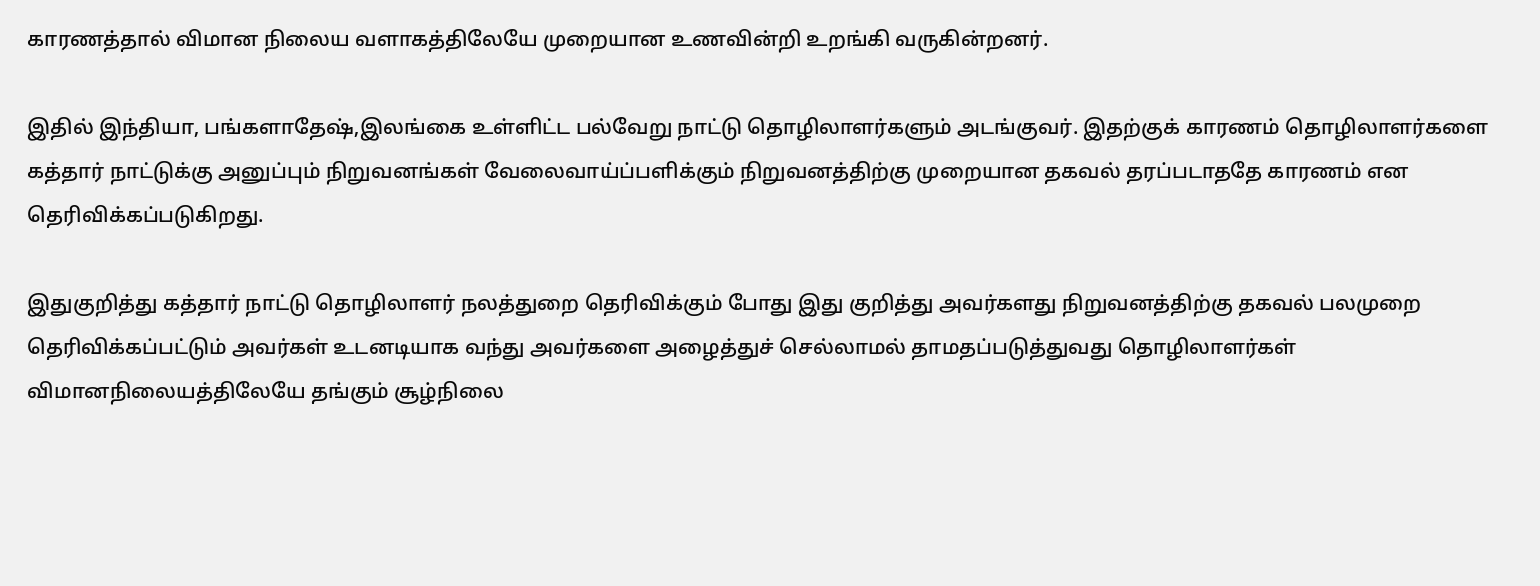கார‌ண‌த்தால் விமான‌ நிலைய‌ வ‌ளாக‌த்திலேயே முறையான‌ உண‌வின்றி உற‌ங்கி வ‌ருகின்ற‌ன‌ர்.

இதில் இந்தியா, ப‌ங்க‌ளாதேஷ்,இல‌ங்கை உள்ளிட்ட‌ ப‌ல்வேறு நாட்டு தொழிலாள‌ர்க‌ளும் அட‌ங்குவ‌ர். இத‌ற்குக் கார‌ண‌ம் தொழிலாள‌ர்க‌ளை க‌த்தார் நாட்டுக்கு அனுப்பும் நிறுவ‌ன‌ங்க‌ள் வேலைவாய்ப்ப‌ளிக்கும் நிறுவ‌ன‌த்திற்கு முறையான‌ த‌க‌வ‌ல் த‌ரப்ப‌டாத‌தே கார‌ண‌ம் என‌ தெரிவிக்க‌ப்ப‌டுகிற‌து.

இதுகுறித்து க‌த்தார் நாட்டு தொழிலாள‌ர் ந‌ல‌த்துறை தெரிவிக்கும் போது இது குறித்து அவ‌ர்க‌ள‌து நிறுவ‌ன‌த்திற்கு த‌க‌வ‌ல் ப‌ல‌முறை தெரிவிக்க‌ப்ப‌ட்டும் அவ‌ர்க‌ள் உட‌ன‌டியாக‌ வ‌ந்து அவ‌ர்க‌ளை அழைத்துச் செல்லாம‌ல் தாம‌தப்ப‌டுத்துவ‌து தொழிலாள‌ர்க‌ள் விமான‌நிலைய‌த்திலேயே த‌ங்கும் சூழ்நிலை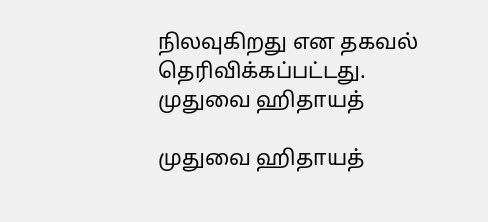நில‌வுகிற‌து என‌ த‌க‌வ‌ல் தெரிவிக்க‌ப்ப‌ட்ட‌து.
முதுவை ஹிதாயத்

முதுவை ஹிதாயத்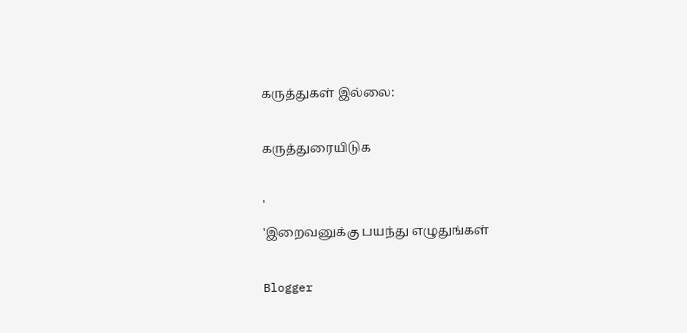கருத்துகள் இல்லை:

கருத்துரையிடுக

'
'இறைவனுக்கு பயந்து எழுதுங்கள்

Blogger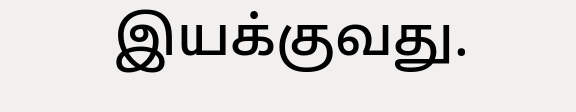இயக்குவது.